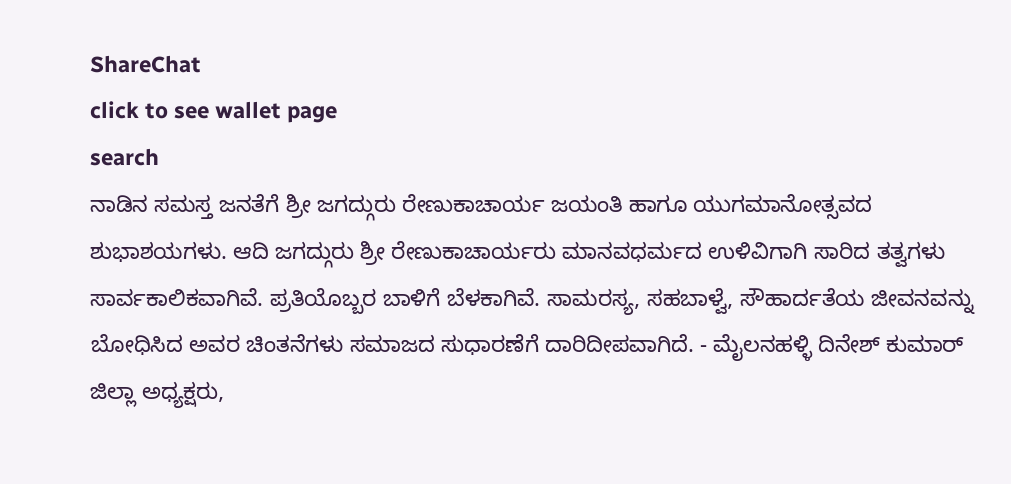ShareChat
click to see wallet page
search
ನಾಡಿನ ಸಮಸ್ತ ಜನತೆಗೆ ಶ್ರೀ ಜಗದ್ಗುರು ರೇಣುಕಾಚಾರ್ಯ ಜಯಂತಿ ಹಾಗೂ ಯುಗಮಾನೋತ್ಸವದ ಶುಭಾಶಯಗಳು. ಆದಿ ಜಗದ್ಗುರು ಶ್ರೀ ರೇಣುಕಾಚಾರ್ಯರು ಮಾನವಧರ್ಮದ ಉಳಿವಿಗಾಗಿ ಸಾರಿದ ತತ್ವಗಳು ಸಾರ್ವಕಾಲಿಕವಾಗಿವೆ. ಪ್ರತಿಯೊಬ್ಬರ ಬಾಳಿಗೆ ಬೆಳಕಾಗಿವೆ. ಸಾಮರಸ್ಯ, ಸಹಬಾಳ್ವೆ, ಸೌಹಾರ್ದತೆಯ ಜೀವನವನ್ನು ಬೋಧಿಸಿದ ಅವರ ಚಿಂತನೆಗಳು ಸಮಾಜದ ಸುಧಾರಣೆಗೆ ದಾರಿದೀಪವಾಗಿದೆ. - ಮೈಲನಹಳ್ಳಿ ದಿನೇಶ್ ಕುಮಾರ್ ಜಿಲ್ಲಾ ಅಧ್ಯಕ್ಷರು,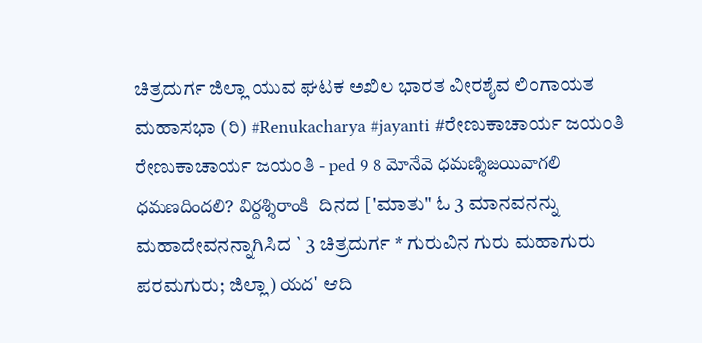ಚಿತ್ರದುರ್ಗ ಜಿಲ್ಲಾ ಯುವ ಘಟಕ ಅಖಿಲ ಭಾರತ ವೀರಶೈವ ಲಿಂಗಾಯತ ಮಹಾಸಭಾ (ರಿ) #Renukacharya #jayanti #ರೇಣುಕಾಚಾರ್ಯ ಜಯಂತಿ
ರೇಣುಕಾಚಾರ್ಯ ಜಯಂತಿ - ped 9 8 మోనేవె ధమణ్శిజయివాగలి ధమణదిందలి? విర్దశ్శిరాంకి  ದಿನದ ['ಮಾತು" ಓ 3 ಮಾನವನನ್ನು ಮಹಾದೇವನನ್ನಾಗಿಸಿದ ` 3 ಚಿತ್ರದುರ್ಗ * ಗುರುವಿನ ಗುರು ಮಹಾಗುರು ಪರಮಗುರು; ಜಿಲ್ಲಾ) యద' ಆದಿ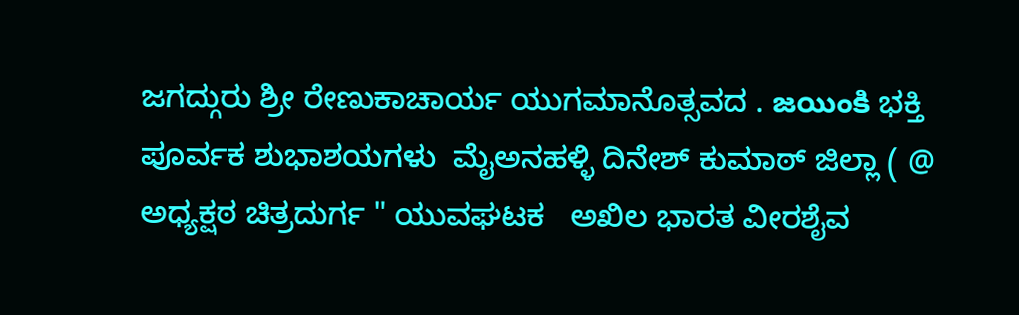ಜಗದ್ಗುರು ಶ್ರೀ ರೇಣುಕಾಚಾರ್ಯ ಯುಗಮಾನೊತ್ಸವದ . జయింకి ಭಕ್ತಿ ಪೂರ್ವಕ ಶುಭಾಶಯಗಳು  ಮೈಅನಹಳ್ಳಿ ದಿನೇಶ್ ಕುಮಾಠ್ ಜಿಲ್ಲಾ ( @ ಅಧ್ಯಕ್ಷಠ ಚಿತ್ರದುರ್ಗ " ಯುವಘಟಕ   ಅಖಿಲ ಭಾರತ ವೀರಶೈವ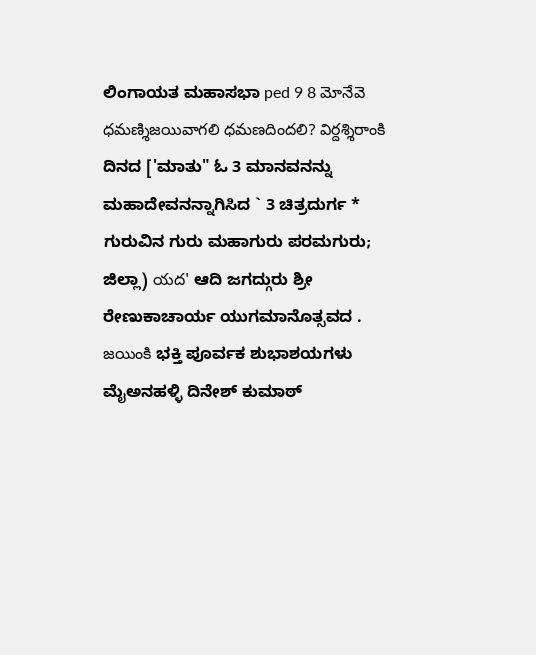ಲಿಂಗಾಯತ ಮಹಾಸಭಾ ped 9 8 మోనేవె ధమణ్శిజయివాగలి ధమణదిందలి? విర్దశ్శిరాంకి  ದಿನದ ['ಮಾತು" ಓ 3 ಮಾನವನನ್ನು ಮಹಾದೇವನನ್ನಾಗಿಸಿದ ` 3 ಚಿತ್ರದುರ್ಗ * ಗುರುವಿನ ಗುರು ಮಹಾಗುರು ಪರಮಗುರು; ಜಿಲ್ಲಾ) యద' ಆದಿ ಜಗದ್ಗುರು ಶ್ರೀ ರೇಣುಕಾಚಾರ್ಯ ಯುಗಮಾನೊತ್ಸವದ . జయింకి ಭಕ್ತಿ ಪೂರ್ವಕ ಶುಭಾಶಯಗಳು  ಮೈಅನಹಳ್ಳಿ ದಿನೇಶ್ ಕುಮಾಠ್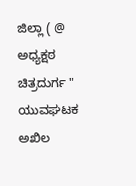ಜಿಲ್ಲಾ ( @ ಅಧ್ಯಕ್ಷಠ ಚಿತ್ರದುರ್ಗ " ಯುವಘಟಕ   ಅಖಿಲ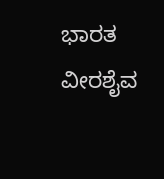ಭಾರತ ವೀರಶೈವ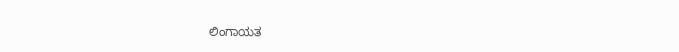ಲಿಂಗಾಯತ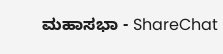ಮಹಾಸಭಾ - ShareChat